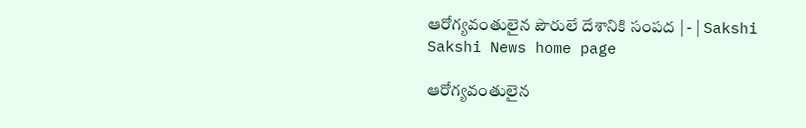ఆరోగ్యవంతులైన పౌరులే దేశానికి సంపద | - | Sakshi
Sakshi News home page

ఆరోగ్యవంతులైన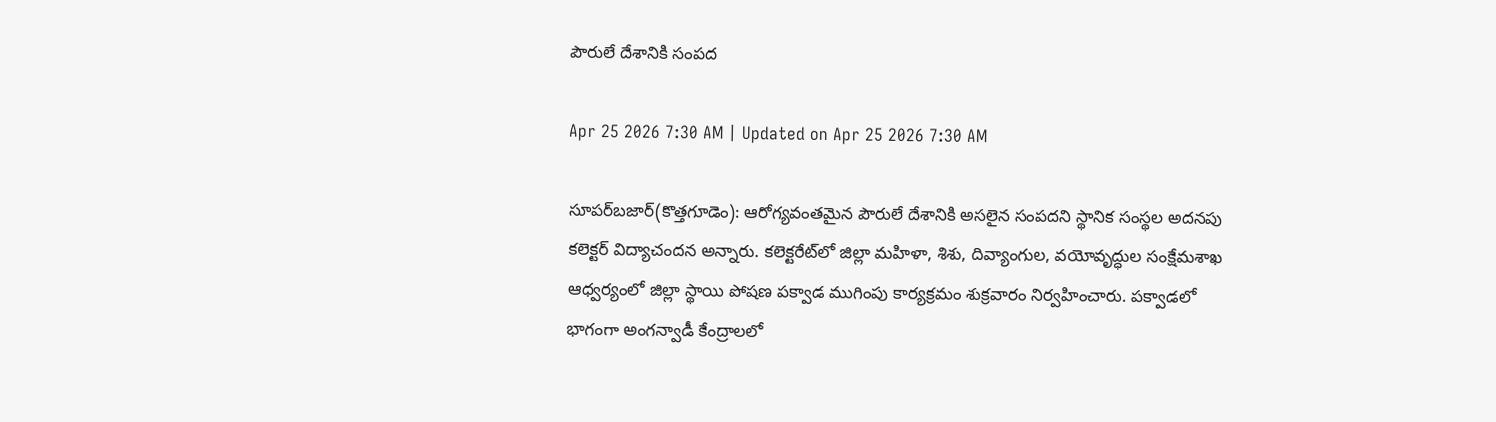పౌరులే దేశానికి సంపద

Apr 25 2026 7:30 AM | Updated on Apr 25 2026 7:30 AM

సూపర్‌బజార్‌(కొత్తగూడెం): ఆరోగ్యవంతమైన పౌరులే దేశానికి అసలైన సంపదని స్థానిక సంస్థల అదనపు కలెక్టర్‌ విద్యాచందన అన్నారు. కలెక్టరేట్‌లో జిల్లా మహిళా, శిశు, దివ్యాంగుల, వయోవృద్ధుల సంక్షేమశాఖ ఆధ్వర్యంలో జిల్లా స్థాయి పోషణ పక్వాడ ముగింపు కార్యక్రమం శుక్రవారం నిర్వహించారు. పక్వాడలో భాగంగా అంగన్వాడీ కేంద్రాలలో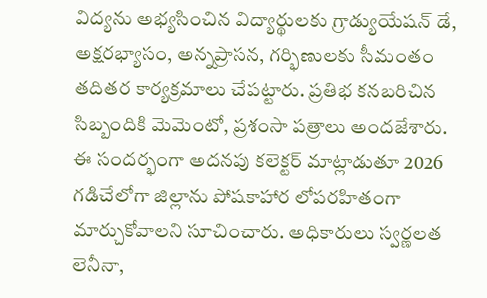విద్యను అభ్యసించిన విద్యార్థులకు గ్రాడ్యుయేషన్‌ డే, అక్షరభ్యాసం, అన్నప్రాసన, గర్భిణులకు సీమంతం తదితర కార్యక్రమాలు చేపట్టారు. ప్రతిభ కనబరిచిన సిబ్బందికి మెమెంటో, ప్రశంసా పత్రాలు అందజేశారు. ఈ సందర్భంగా అదనపు కలెక్టర్‌ మాట్లాడుతూ 2026 గడిచేలోగా జిల్లాను పోషకాహార లోపరహితంగా మార్చుకోవాలని సూచించారు. అధికారులు స్వర్ణలత లెనీనా,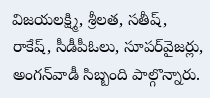విజయలక్ష్మి, శ్రీలత, సతీష్‌, రాకేష్‌, సీడీపీఓలు, సూపర్‌వైజర్లు, అంగన్‌వాడీ సిబ్బంది పాల్గొన్నారు.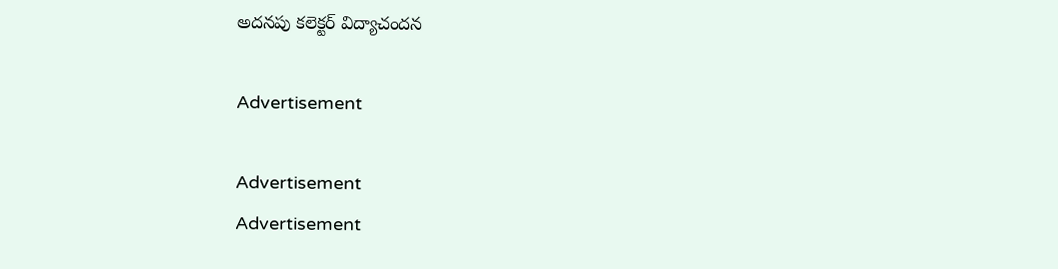అదనపు కలెక్టర్‌ విద్యాచందన

Advertisement

Advertisement
Advertisement